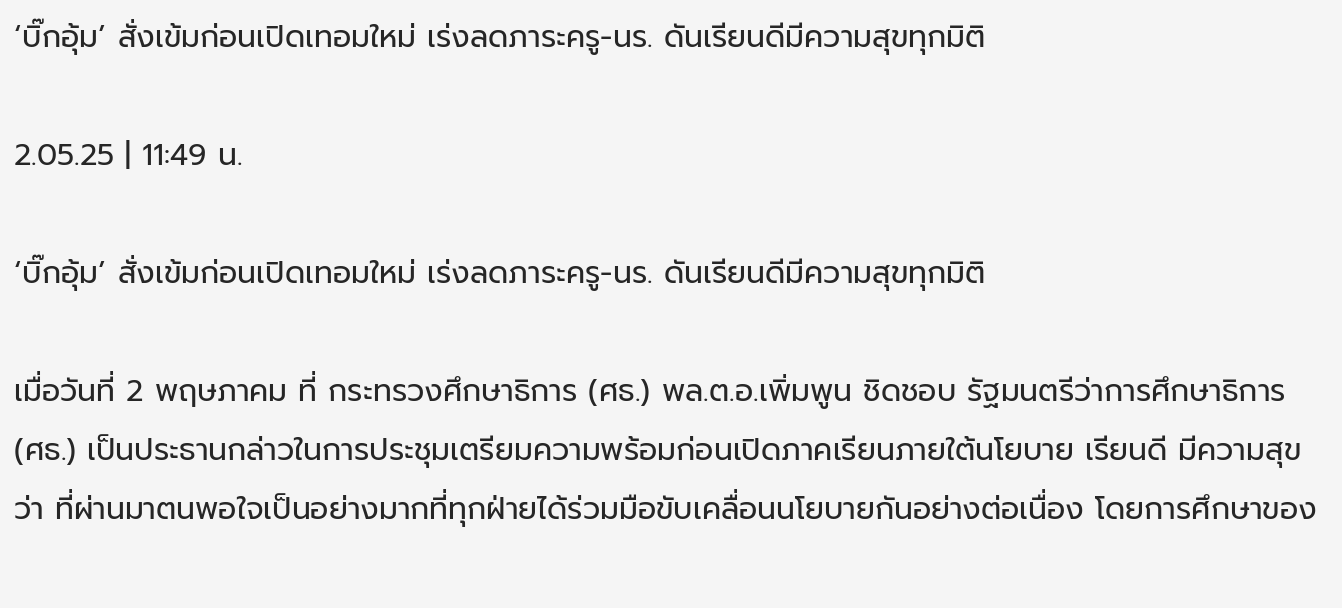‘บิ๊กอุ้ม’ สั่งเข้มก่อนเปิดเทอมใหม่ เร่งลดภาระครู-นร. ดันเรียนดีมีความสุขทุกมิติ

2.05.25 | 11:49 น.

‘บิ๊กอุ้ม’ สั่งเข้มก่อนเปิดเทอมใหม่ เร่งลดภาระครู-นร. ดันเรียนดีมีความสุขทุกมิติ

เมื่อวันที่ 2 พฤษภาคม ที่ กระทรวงศึกษาธิการ (ศธ.) พล.ต.อ.เพิ่มพูน ชิดชอบ รัฐมนตรีว่าการศึกษาธิการ (ศธ.) เป็นประธานกล่าวในการประชุมเตรียมความพร้อมก่อนเปิดภาคเรียนภายใต้นโยบาย เรียนดี มีความสุขว่า ที่ผ่านมาตนพอใจเป็นอย่างมากที่ทุกฝ่ายได้ร่วมมือขับเคลื่อนนโยบายกันอย่างต่อเนื่อง โดยการศึกษาของ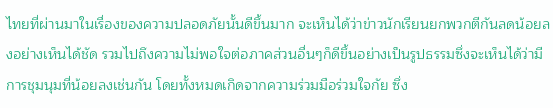ไทยที่ผ่านมาในเรื่องของความปลอดภัยนั้นดีขึ้นมาก จะเห็นได้ว่าข่าวนักเรียนยกพวกตีกันลดน้อยลงอย่างเห็นได้ชัด รวมไปถึงความไม่พอใจต่อภาคส่วนอื่นๆก็ดีขึ้นอย่างเป็นรูปธรรมซึ่งจะเห็นได้ว่ามีการชุมนุมที่น้อยลงเช่นกัน โดยทั้งหมดเกิดจากความร่วมมือร่วมใจกัย ซึ่ง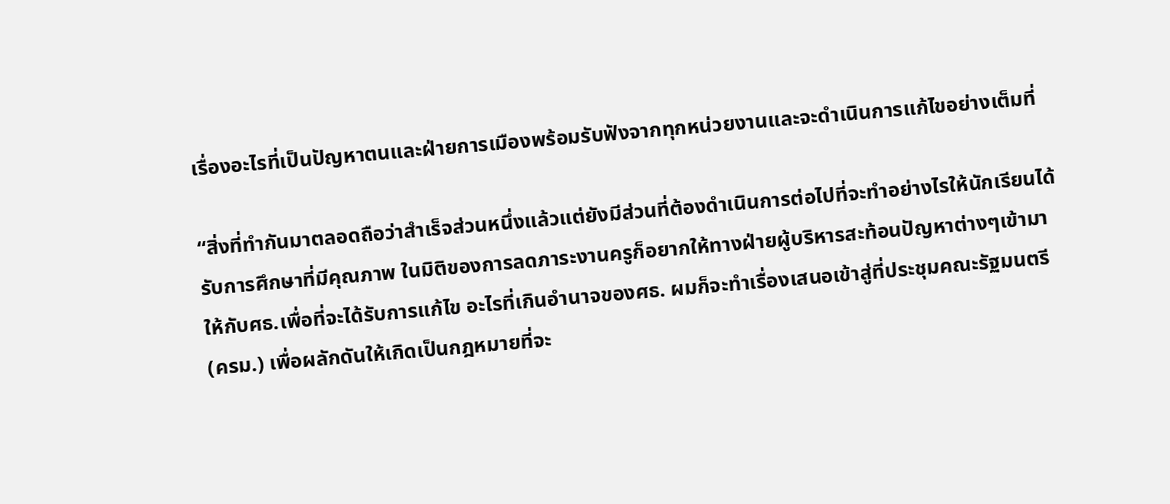เรื่องอะไรที่เป็นปัญหาตนและฝ่ายการเมืองพร้อมรับฟังจากทุกหน่วยงานและจะดำเนินการแก้ไขอย่างเต็มที่

“สิ่งที่ทำกันมาตลอดถือว่าสำเร็จส่วนหนึ่งแล้วแต่ยังมีส่วนที่ต้องดำเนินการต่อไปที่จะทำอย่างไรให้นักเรียนได้รับการศึกษาที่มีคุณภาพ ในมิติของการลดภาระงานครูก็อยากให้ทางฝ่ายผู้บริหารสะท้อนปัญหาต่างๆเข้ามาให้กับศธ.เพื่อที่จะได้รับการแก้ไข อะไรที่เกินอำนาจของศธ. ผมก็จะทำเรื่องเสนอเข้าสู่ที่ประชุมคณะรัฐมนตรี (ครม.) เพื่อผลักดันให้เกิดเป็นกฎหมายที่จะ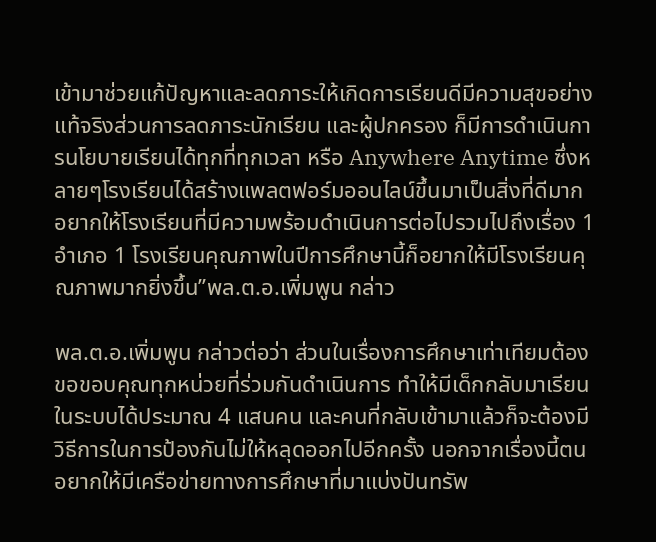เข้ามาช่วยแก้ปัญหาและลดภาระให้เกิดการเรียนดีมีความสุขอย่างแท้จริงส่วนการลดภาระนักเรียน และผู้ปกครอง ก็มีการดำเนินการนโยบายเรียนได้ทุกที่ทุกเวลา หรือ Anywhere Anytime ซึ่งหลายๆโรงเรียนได้สร้างแพลตฟอร์มออนไลน์ขึ้นมาเป็นสิ่งที่ดีมาก อยากให้โรงเรียนที่มีความพร้อมดำเนินการต่อไปรวมไปถึงเรื่อง 1 อำเภอ 1 โรงเรียนคุณภาพในปีการศึกษานี้ก็อยากให้มีโรงเรียนคุณภาพมากยิ่งขึ้น”พล.ต.อ.เพิ่มพูน กล่าว

พล.ต.อ.เพิ่มพูน กล่าวต่อว่า ส่วนในเรื่องการศึกษาเท่าเทียมต้องขอขอบคุณทุกหน่วยที่ร่วมกันดำเนินการ ทำให้มีเด็กกลับมาเรียนในระบบได้ประมาณ 4 แสนคน และคนที่กลับเข้ามาแล้วก็จะต้องมีวิธีการในการป้องกันไม่ให้หลุดออกไปอีกครั้ง นอกจากเรื่องนี้ตนอยากให้มีเครือข่ายทางการศึกษาที่มาแบ่งปันทรัพ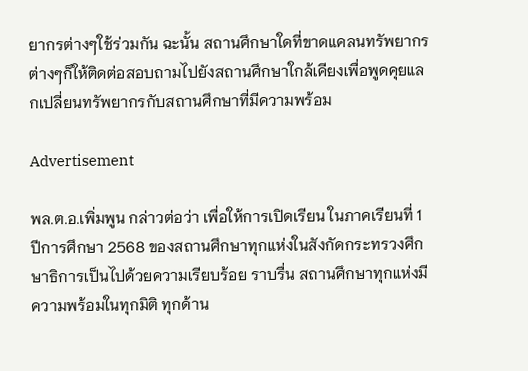ยากรต่างๆใช้ร่วมกัน ฉะนั้น สถานศึกษาใดที่ขาดแคลนทรัพยากรต่างๆก็ให้ติดต่อสอบถามไปยังสถานศึกษาใกล้เคียงเพื่อพูดคุยแลกเปลี่ยนทรัพยากรกับสถานศึกษาที่มีความพร้อม

Advertisement

พล.ต.อ.เพิ่มพูน กล่าวต่อว่า เพื่อให้การเปิดเรียน ในภาคเรียนที่ 1 ปีการศึกษา 2568 ของสถานศึกษาทุกแห่งในสังกัดกระทรวงศึกษาธิการเป็นไปด้วยความเรียบร้อย ราบรื่น สถานศึกษาทุกแห่งมีความพร้อมในทุกมิติ ทุกด้าน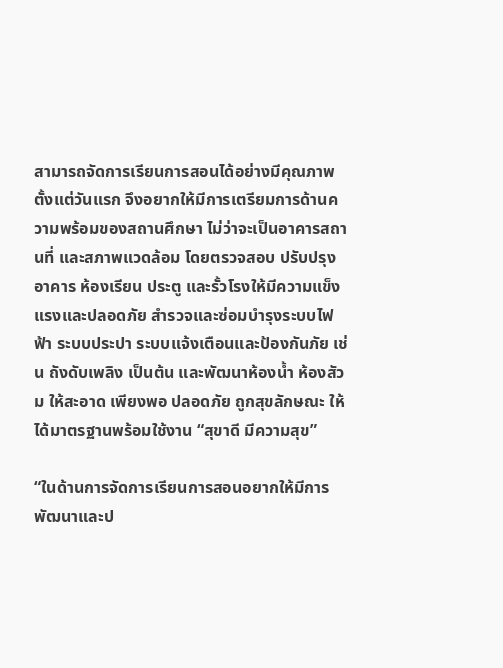สามารถจัดการเรียนการสอนได้อย่างมีคุณภาพตั้งแต่วันแรก จึงอยากให้มีการเตรียมการด้านความพร้อมของสถานศึกษา ไม่ว่าจะเป็นอาคารสถานที่ และสภาพแวดล้อม โดยตรวจสอบ ปรับปรุง อาคาร ห้องเรียน ประตู และรั้วโรงให้มีความแข็งแรงและปลอดภัย สำรวจและซ่อมบำรุงระบบไฟฟ้า ระบบประปา ระบบแจ้งเตือนและป้องกันภัย เช่น ถังดับเพลิง เป็นต้น และพัฒนาห้องน้ำ ห้องสัวม ให้สะอาด เพียงพอ ปลอดภัย ถูกสุขลักษณะ ให้ได้มาตรฐานพร้อมใช้งาน “สุขาดี มีความสุข”

“ในด้านการจัดการเรียนการสอนอยากให้มีการพัฒนาและป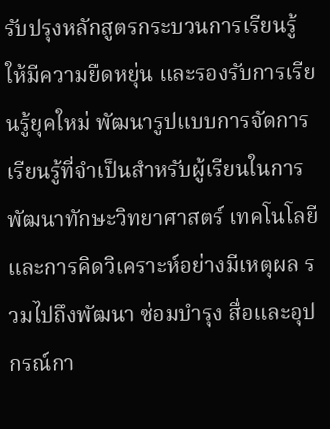รับปรุงหลักสูตรกระบวนการเรียนรู้ให้มีความยืดหยุ่น และรองรับการเรียนรู้ยุคใหม่ พัฒนารูปแบบการจัดการเรียนรู้ที่จำเป็นสำหรับผู้เรียนในการพัฒนาทักษะวิทยาศาสตร์ เทคโนโลยีและการคิดวิเคราะห์อย่างมีเหตุผล รวมไปถึงพัฒนา ซ่อมบำรุง สื่อและอุปกรณ์กา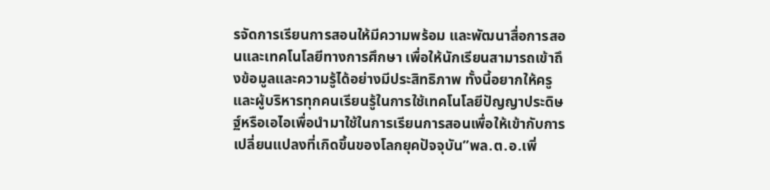รจัดการเรียนการสอนให้มีความพร้อม และพัฒนาสื่อการสอนและเทคโนโลยีทางการศึกษา เพื่อให้นักเรียนสามารถเข้าถึงข้อมูลและความรู้ได้อย่างมีประสิทธิภาพ ทั้งนี้อยากให้ครูและผู้บริหารทุกคนเรียนรู้ในการใช้เทคโนโลยีปัญญาประดิษฐ์หรือเอไอเพื่อนำมาใช้ในการเรียนการสอนเพื่อให้เข้ากับการเปลี่ยนแปลงที่เกิดขึ้นของโลกยุคปัจจุบัน”พล.ต.อ.เพิ่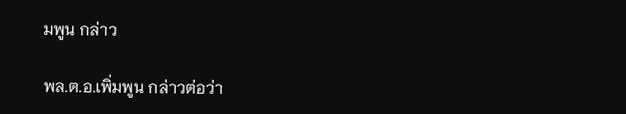มพูน กล่าว

พล.ต.อ.เพิ่มพูน กล่าวต่อว่า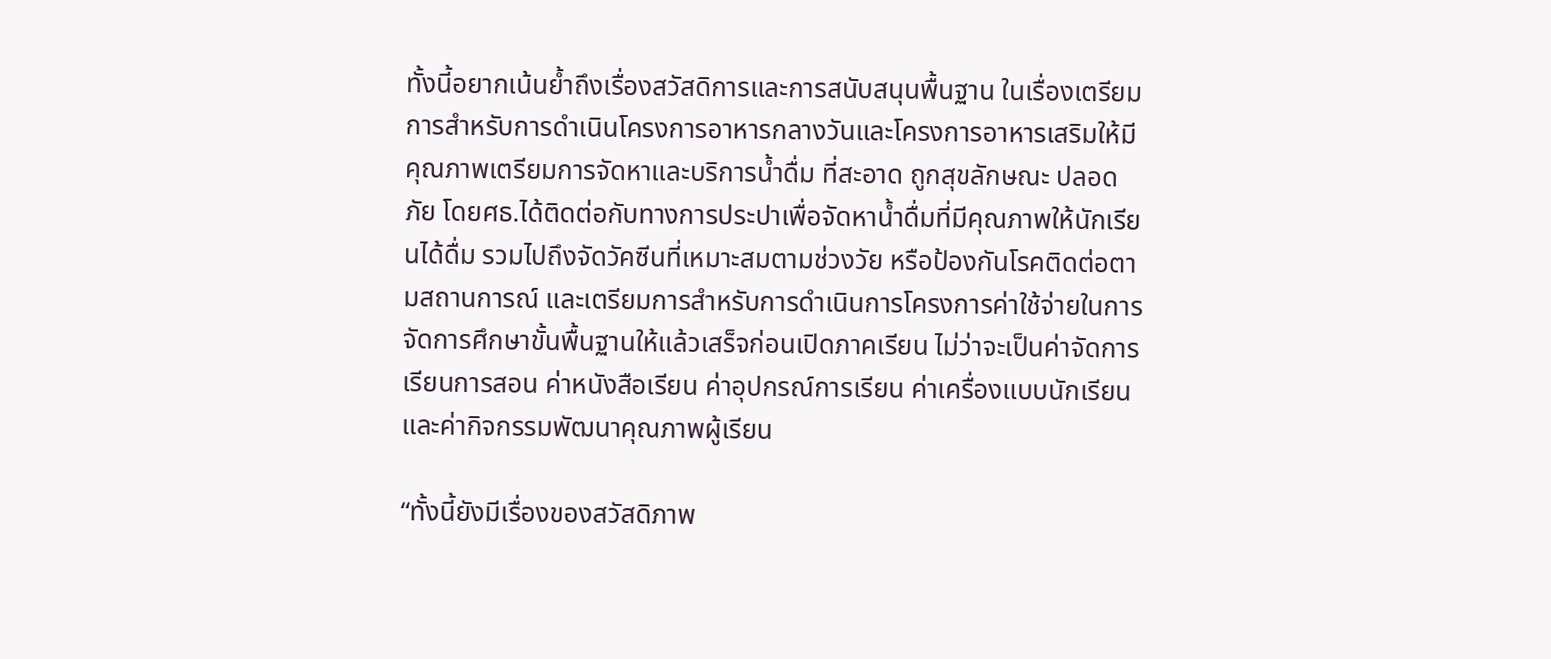ทั้งนี้อยากเน้นย้ำถึงเรื่องสวัสดิการและการสนับสนุนพื้นฐาน ในเรื่องเตรียมการสำหรับการดำเนินโครงการอาหารกลางวันและโครงการอาหารเสริมให้มีคุณภาพเตรียมการจัดหาและบริการน้ำดื่ม ที่สะอาด ถูกสุขลักษณะ ปลอดภัย โดยศธ.ได้ติดต่อกับทางการประปาเพื่อจัดหาน้ำดื่มที่มีคุณภาพให้นักเรียนได้ดื่ม รวมไปถึงจัดวัคซีนที่เหมาะสมตามช่วงวัย หรือป้องกันโรคติดต่อตามสถานการณ์ และเตรียมการสำหรับการดำเนินการโครงการค่าใช้จ่ายในการจัดการศึกษาขั้นพื้นฐานให้แล้วเสร็จก่อนเปิดภาคเรียน ไม่ว่าจะเป็นค่าจัดการเรียนการสอน ค่าหนังสือเรียน ค่าอุปกรณ์การเรียน ค่าเครื่องแบบนักเรียน และค่ากิจกรรมพัฒนาคุณภาพผู้เรียน

“ทั้งนี้ยังมีเรื่องของสวัสดิภาพ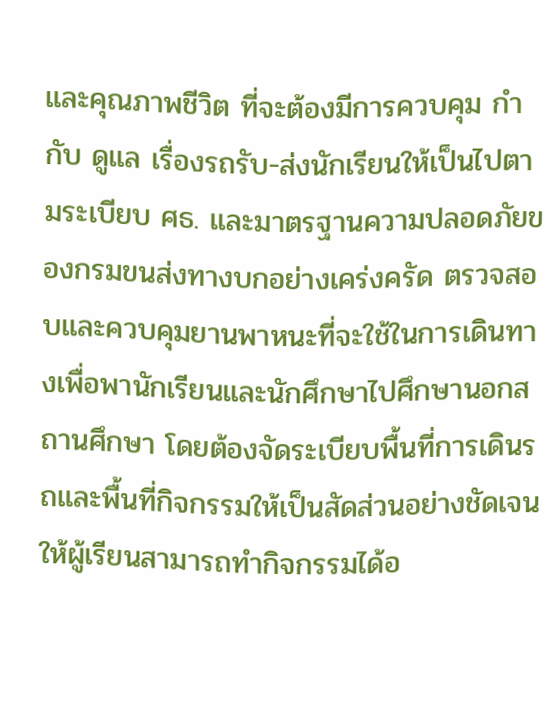และคุณภาพชีวิต ที่จะต้องมีการควบคุม กำกับ ดูแล เรื่องรถรับ-ส่งนักเรียนให้เป็นไปตามระเบียบ ศธ. และมาตรฐานความปลอดภัยของกรมขนส่งทางบกอย่างเคร่งครัด ตรวจสอบและควบคุมยานพาหนะที่จะใช้ในการเดินทางเพื่อพานักเรียนและนักศึกษาไปศึกษานอกสถานศึกษา โดยต้องจัดระเบียบพื้นที่การเดินรถและพื้นที่กิจกรรมให้เป็นสัดส่วนอย่างชัดเจนให้ผู้เรียนสามารถทำกิจกรรมได้อ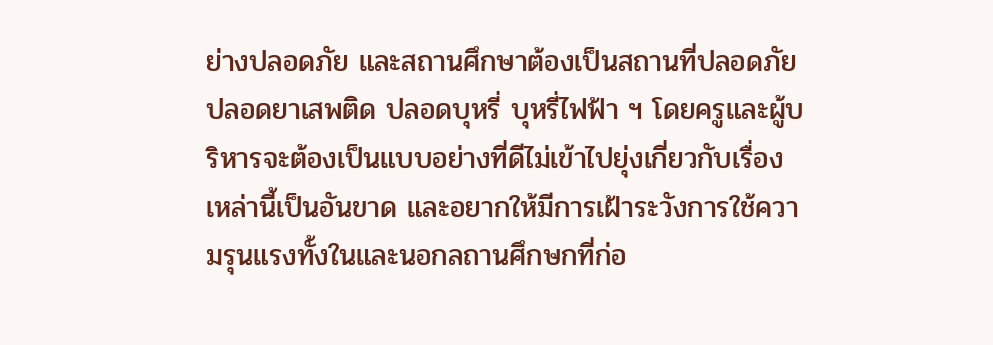ย่างปลอดภัย และสถานศึกษาต้องเป็นสถานที่ปลอดภัย ปลอดยาเสพติด ปลอดบุหรี่ บุหรี่ไฟฟ้า ฯ โดยครูและผู้บริหารจะต้องเป็นแบบอย่างที่ดีไม่เข้าไปยุ่งเกี่ยวกับเรื่องเหล่านี้เป็นอันขาด และอยากให้มีการเฝ้าระวังการใช้ความรุนแรงทั้งในและนอกลถานศึกษกที่ก่อ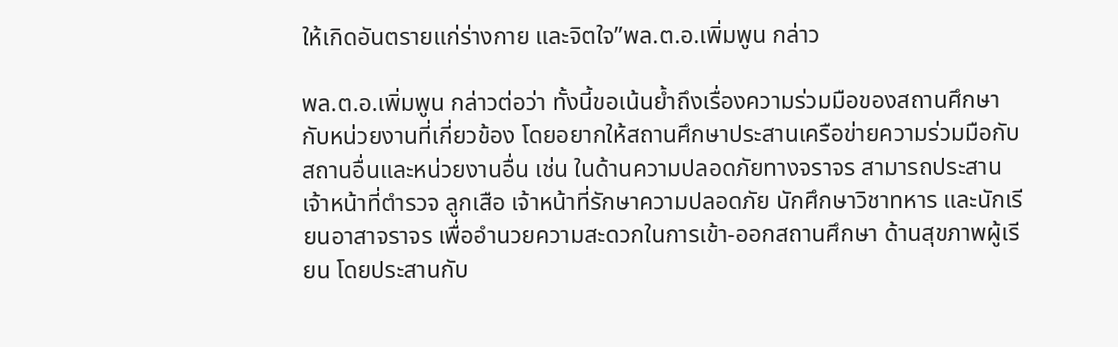ให้เกิดอันตรายแก่ร่างกาย และจิตใจ”พล.ต.อ.เพิ่มพูน กล่าว

พล.ต.อ.เพิ่มพูน กล่าวต่อว่า ทั้งนี้ขอเน้นย้ำถึงเรื่องความร่วมมือของสถานศึกษากับหน่วยงานที่เกี่ยวข้อง โดยอยากให้สถานศึกษาประสานเครือข่ายความร่วมมือกับสถานอื่นและหน่วยงานอื่น เช่น ในด้านความปลอดภัยทางจราจร สามารถประสานเจ้าหน้าที่ตำรวจ ลูกเสือ เจ้าหน้าที่รักษาความปลอดภัย นักศึกษาวิชาทหาร และนักเรียนอาสาจราจร เพื่ออำนวยความสะดวกในการเข้า-ออกสถานศึกษา ด้านสุขภาพผู้เรียน โดยประสานกับ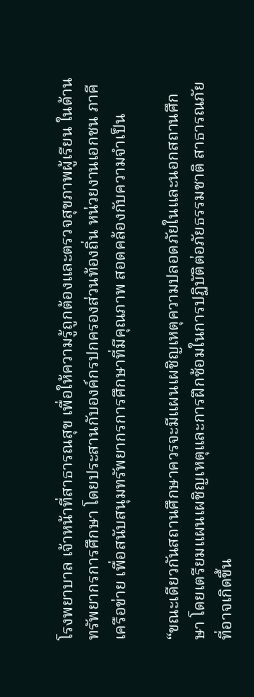โรงพยาบาล เจ้าหน้าที่สาธารณสุข เพื่อให้ความรู้ถูกต้องและตรวจสุขภาพผู้เรียน ในด้านทรัพยากรการศึกษา โดยประสานกับองค์กรปกครองส่วนท้องถิ่น หน่วยงานเอกชน ภาคีเครือข่าย เพื่อสนับสนุมทรัพยากรการศึกษาที่มีคุณภาพ สอดคล้องกับความจำเป็น

“ขณะเดียวกันสถานศึกษาควรจะมีแผนเผชิญเหตุความปลอดภัยในและนอกสถานศึกษา โดยเตรียมแผนเผชิญเหตุและการฝึกซ้อมในการปฏิบัติต่อภัยธรรมชาติ สาธารณภัย ที่อาจเกิดขึ้น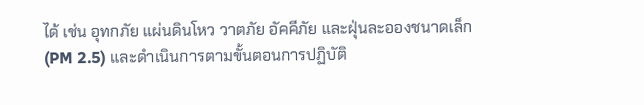ได้ เช่น อุทกภัย แผ่นดินโหว วาตภัย อัคคีภัย และฝุ่นละอองชนาดเล็ก (PM 2.5) และดำเนินการตามขั้นตอนการปฏิบัติ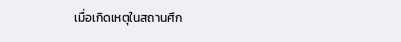เมื่อเกิดเหตุในสถานศึก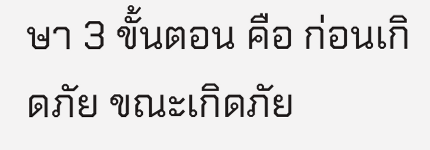ษา 3 ขั้นตอน คือ ก่อนเกิดภัย ขณะเกิดภัย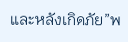และหลังเกิดภัย”พ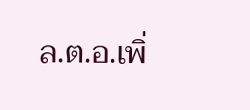ล.ต.อ.เพิ่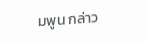มพูน กล่าว